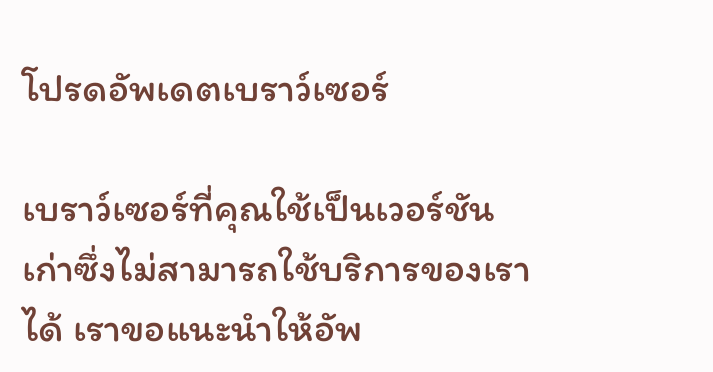โปรดอัพเดตเบราว์เซอร์

เบราว์เซอร์ที่คุณใช้เป็นเวอร์ชันเก่าซึ่งไม่สามารถใช้บริการของเราได้ เราขอแนะนำให้อัพ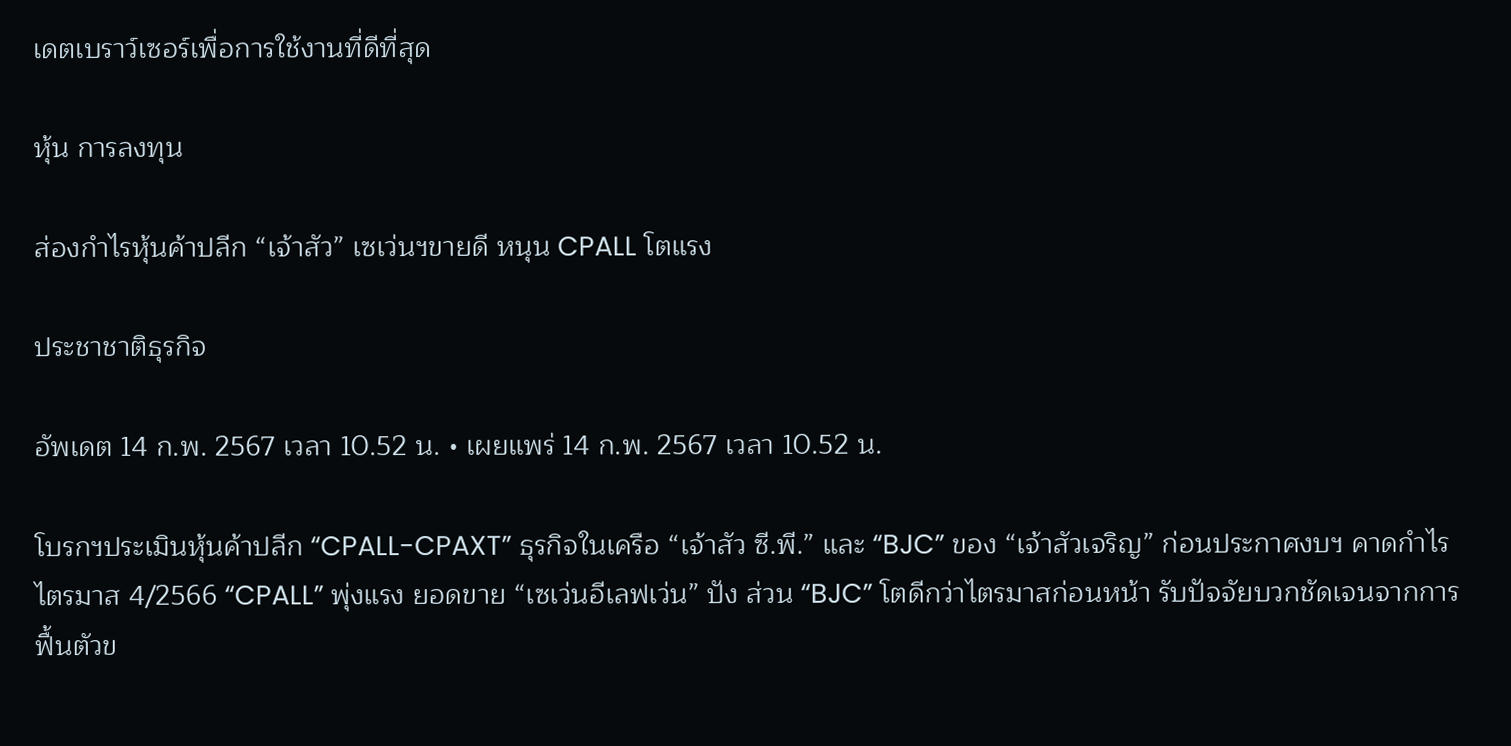เดตเบราว์เซอร์เพื่อการใช้งานที่ดีที่สุด

หุ้น การลงทุน

ส่องกำไรหุ้นค้าปลีก “เจ้าสัว” เซเว่นฯขายดี หนุน CPALL โตแรง

ประชาชาติธุรกิจ

อัพเดต 14 ก.พ. 2567 เวลา 10.52 น. • เผยแพร่ 14 ก.พ. 2567 เวลา 10.52 น.

โบรกฯประเมินหุ้นค้าปลีก “CPALL-CPAXT” ธุรกิจในเครือ “เจ้าสัว ซี.พี.” และ “BJC” ของ “เจ้าสัวเจริญ” ก่อนประกาศงบฯ คาดกำไรไตรมาส 4/2566 “CPALL” พุ่งแรง ยอดขาย “เซเว่นอีเลฟเว่น” ปัง ส่วน “BJC” โตดีกว่าไตรมาสก่อนหน้า รับปัจจัยบวกชัดเจนจากการฟื้นตัวข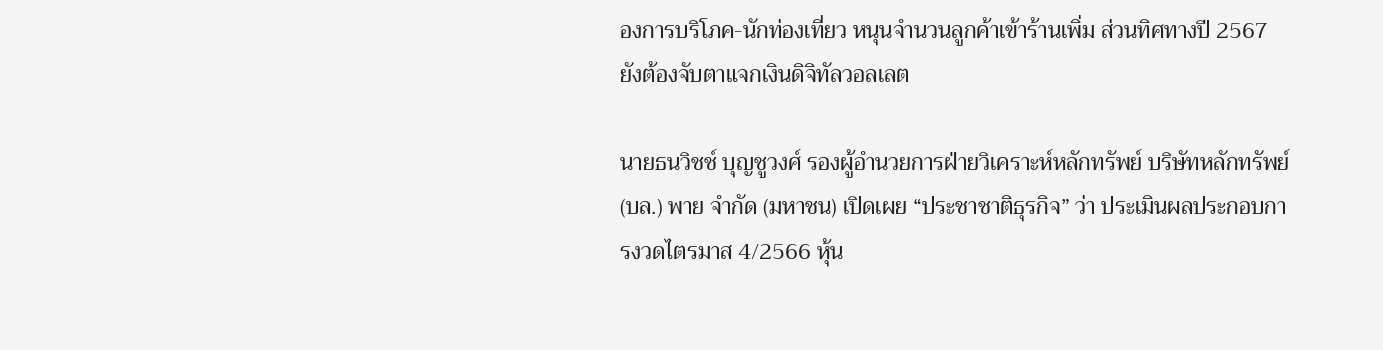องการบริโภค-นักท่องเที่ยว หนุนจำนวนลูกค้าเข้าร้านเพิ่ม ส่วนทิศทางปี 2567 ยังต้องจับตาแจกเงินดิจิทัลวอลเลต

นายธนวิชช์ บุญชูวงศ์ รองผู้อำนวยการฝ่ายวิเคราะห์หลักทรัพย์ บริษัทหลักทรัพย์ (บล.) พาย จำกัด (มหาชน) เปิดเผย “ประชาชาติธุรกิจ” ว่า ประเมินผลประกอบการงวดไตรมาส 4/2566 หุ้น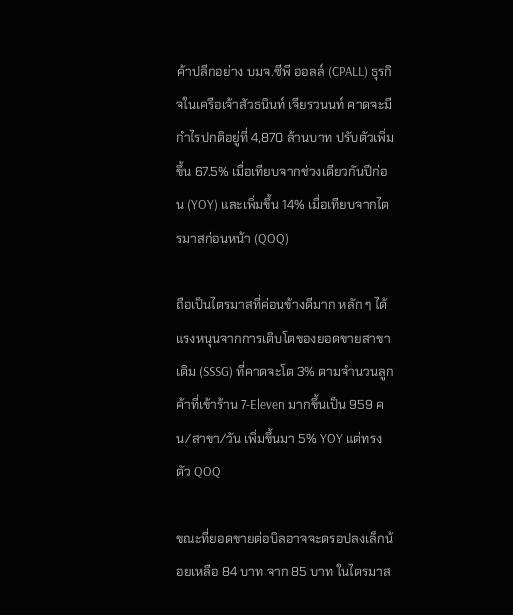ค้าปลีกอย่าง บมจ.ซีพี ออลล์ (CPALL) ธุรกิจในเครือเจ้าสัวธนินท์ เจียรวนนท์ คาดจะมีกำไรปกติอยู่ที่ 4,870 ล้านบาท ปรับตัวเพิ่มขึ้น 67.5% เมื่อเทียบจากช่วงเดียวกันปีก่อน (YOY) และเพิ่มขึ้น 14% เมื่อเทียบจากไตรมาสก่อนหน้า (QOQ)

ถือเป็นไตรมาสที่ค่อนข้างดีมาก หลัก ๆ ได้แรงหนุนจากการเติบโตของยอดขายสาขาเดิม (SSSG) ที่คาดจะโต 3% ตามจำนวนลูกค้าที่เข้าร้าน 7-Eleven มากขึ้นเป็น 959 คน/สาขา/วัน เพิ่มขึ้นมา 5% YOY แต่ทรงตัว QOQ

ขณะที่ยอดขายต่อบิลอาจจะดรอปลงเล็กน้อยเหลือ 84 บาท จาก 85 บาท ในไตรมาส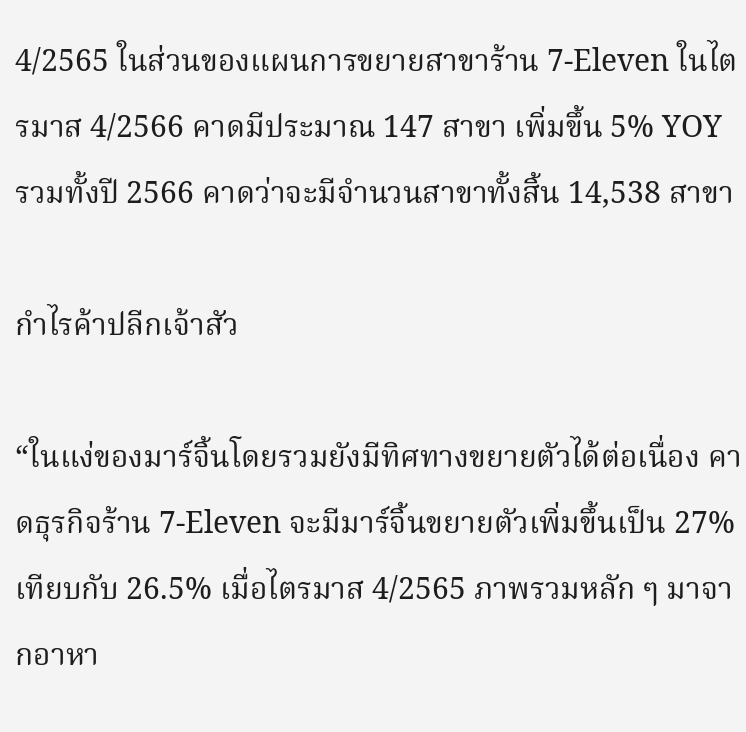4/2565 ในส่วนของแผนการขยายสาขาร้าน 7-Eleven ในไตรมาส 4/2566 คาดมีประมาณ 147 สาขา เพิ่มขึ้น 5% YOY รวมทั้งปี 2566 คาดว่าจะมีจำนวนสาขาทั้งสิ้น 14,538 สาขา

กำไรค้าปลีกเจ้าสัว

“ในแง่ของมาร์จิ้นโดยรวมยังมีทิศทางขยายตัวได้ต่อเนื่อง คาดธุรกิจร้าน 7-Eleven จะมีมาร์จิ้นขยายตัวเพิ่มขึ้นเป็น 27% เทียบกับ 26.5% เมื่อไตรมาส 4/2565 ภาพรวมหลัก ๆ มาจากอาหา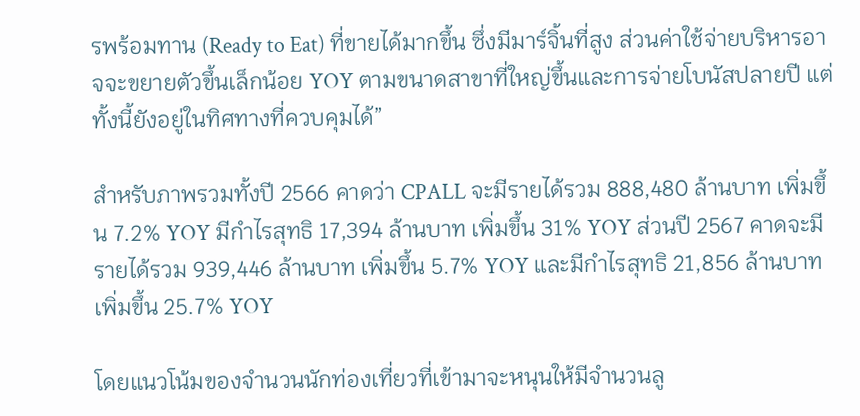รพร้อมทาน (Ready to Eat) ที่ขายได้มากขึ้น ซึ่งมีมาร์จิ้นที่สูง ส่วนค่าใช้จ่ายบริหารอาจจะขยายตัวขึ้นเล็กน้อย YOY ตามขนาดสาขาที่ใหญ่ขึ้นและการจ่ายโบนัสปลายปี แต่ทั้งนี้ยังอยู่ในทิศทางที่ควบคุมได้”

สำหรับภาพรวมทั้งปี 2566 คาดว่า CPALL จะมีรายได้รวม 888,480 ล้านบาท เพิ่มขึ้น 7.2% YOY มีกำไรสุทธิ 17,394 ล้านบาท เพิ่มขึ้น 31% YOY ส่วนปี 2567 คาดจะมีรายได้รวม 939,446 ล้านบาท เพิ่มขึ้น 5.7% YOY และมีกำไรสุทธิ 21,856 ล้านบาท เพิ่มขึ้น 25.7% YOY

โดยแนวโน้มของจำนวนนักท่องเที่ยวที่เข้ามาจะหนุนให้มีจำนวนลู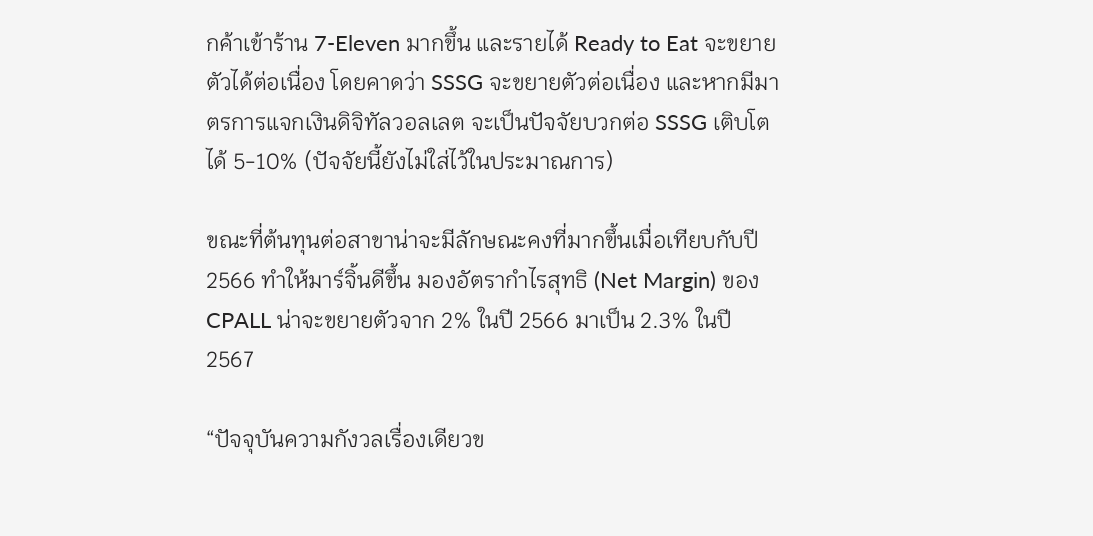กค้าเข้าร้าน 7-Eleven มากขึ้น และรายได้ Ready to Eat จะขยายตัวได้ต่อเนื่อง โดยคาดว่า SSSG จะขยายตัวต่อเนื่อง และหากมีมาตรการแจกเงินดิจิทัลวอลเลต จะเป็นปัจจัยบวกต่อ SSSG เติบโตได้ 5-10% (ปัจจัยนี้ยังไม่ใส่ไว้ในประมาณการ)

ขณะที่ต้นทุนต่อสาขาน่าจะมีลักษณะคงที่มากขึ้นเมื่อเทียบกับปี 2566 ทำให้มาร์จิ้นดีขึ้น มองอัตรากำไรสุทธิ (Net Margin) ของ CPALL น่าจะขยายตัวจาก 2% ในปี 2566 มาเป็น 2.3% ในปี 2567

“ปัจจุบันความกังวลเรื่องเดียวข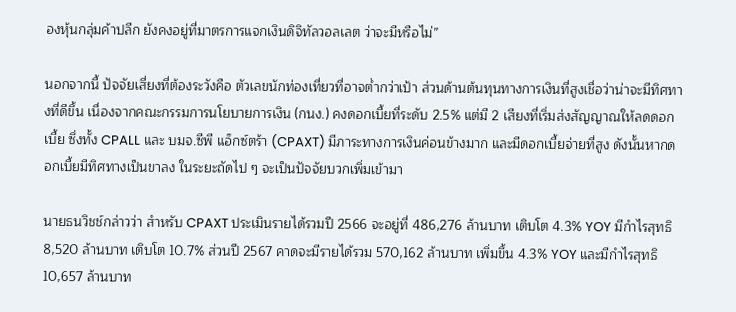องหุ้นกลุ่มค้าปลีก ยังคงอยู่ที่มาตรการแจกเงินดิจิทัลวอลเลต ว่าจะมีหรือไม่”

นอกจากนี้ ปัจจัยเสี่ยงที่ต้องระวังคือ ตัวเลขนักท่องเที่ยวที่อาจต่ำกว่าเป้า ส่วนด้านต้นทุนทางการเงินที่สูงเชื่อว่าน่าจะมีทิศทางที่ดีขึ้น เนื่องจากคณะกรรมการนโยบายการเงิน (กนง.) คงดอกเบี้ยที่ระดับ 2.5% แต่มี 2 เสียงที่เริ่มส่งสัญญาณให้ลดดอกเบี้ย ซึ่งทั้ง CPALL และ บมจ.ซีพี แอ็กซ์ตร้า (CPAXT) มีภาระทางการเงินค่อนข้างมาก และมีดอกเบี้ยจ่ายที่สูง ดังนั้นหากดอกเบี้ยมีทิศทางเป็นขาลง ในระยะถัดไป ๆ จะเป็นปัจจัยบวกเพิ่มเข้ามา

นายธนวิชช์กล่าวว่า สำหรับ CPAXT ประเมินรายได้รวมปี 2566 จะอยู่ที่ 486,276 ล้านบาท เติบโต 4.3% YOY มีกำไรสุทธิ 8,520 ล้านบาท เติบโต 10.7% ส่วนปี 2567 คาดจะมีรายได้รวม 570,162 ล้านบาท เพิ่มขึ้น 4.3% YOY และมีกำไรสุทธิ 10,657 ล้านบาท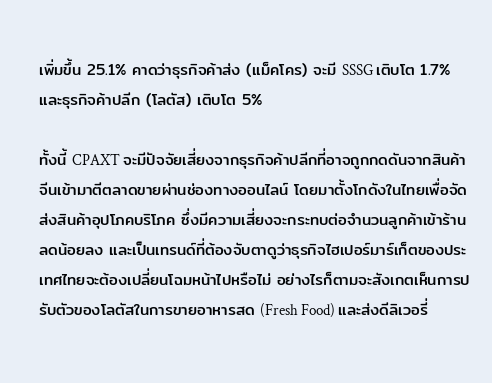เพิ่มขึ้น 25.1% คาดว่าธุรกิจค้าส่ง (แม็คโคร) จะมี SSSG เติบโต 1.7% และธุรกิจค้าปลีก (โลตัส) เติบโต 5%

ทั้งนี้ CPAXT จะมีปัจจัยเสี่ยงจากธุรกิจค้าปลีกที่อาจถูกกดดันจากสินค้าจีนเข้ามาตีตลาดขายผ่านช่องทางออนไลน์ โดยมาตั้งโกดังในไทยเพื่อจัดส่งสินค้าอุปโภคบริโภค ซึ่งมีความเสี่ยงจะกระทบต่อจำนวนลูกค้าเข้าร้านลดน้อยลง และเป็นเทรนด์ที่ต้องจับตาดูว่าธุรกิจไฮเปอร์มาร์เก็ตของประเทศไทยจะต้องเปลี่ยนโฉมหน้าไปหรือไม่ อย่างไรก็ตามจะสังเกตเห็นการปรับตัวของโลตัสในการขายอาหารสด (Fresh Food) และส่งดีลิเวอรี่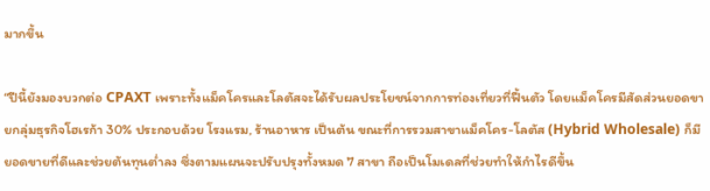มากขึ้น

“ปีนี้ยังมองบวกต่อ CPAXT เพราะทั้งแม็คโครและโลตัสจะได้รับผลประโยชน์จากการท่องเที่ยวที่ฟื้นตัว โดยแม็คโครมีสัดส่วนยอดขายกลุ่มธุรกิจโฮเรก้า 30% ประกอบด้วย โรงแรม, ร้านอาหาร เป็นต้น ขณะที่การรวมสาขาแม็คโคร-โลตัส (Hybrid Wholesale) ก็มียอดขายที่ดีและช่วยต้นทุนต่ำลง ซึ่งตามแผนจะปรับปรุงทั้งหมด 7 สาขา ถือเป็นโมเดลที่ช่วยทำให้กำไรดีขึ้น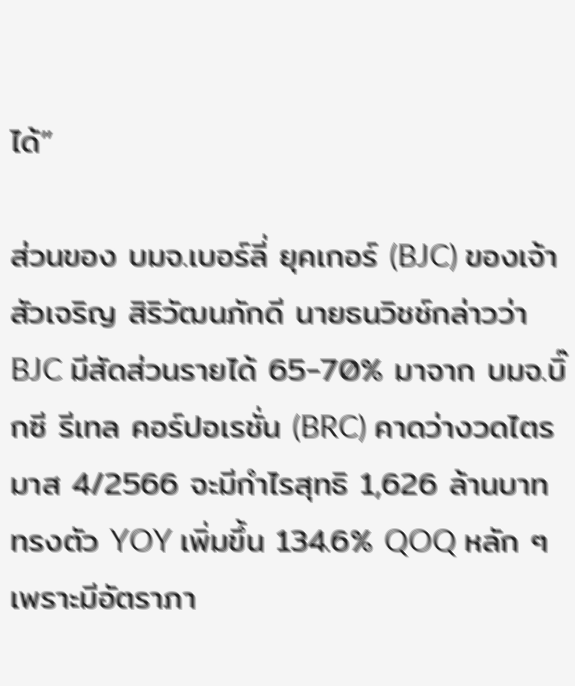ได้”

ส่วนของ บมจ.เบอร์ลี่ ยุคเกอร์ (BJC) ของเจ้าสัวเจริญ สิริวัฒนภักดี นายธนวิชช์กล่าวว่า BJC มีสัดส่วนรายได้ 65-70% มาจาก บมจ.บิ๊กซี รีเทล คอร์ปอเรชั่น (BRC) คาดว่างวดไตรมาส 4/2566 จะมีกำไรสุทธิ 1,626 ล้านบาท ทรงตัว YOY เพิ่มขึ้น 134.6% QOQ หลัก ๆ เพราะมีอัตราภา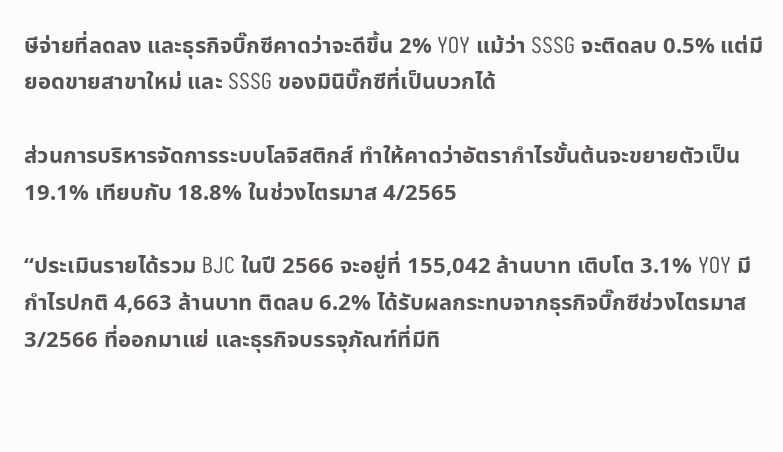ษีจ่ายที่ลดลง และธุรกิจบิ๊กซีคาดว่าจะดีขึ้น 2% YOY แม้ว่า SSSG จะติดลบ 0.5% แต่มียอดขายสาขาใหม่ และ SSSG ของมินิบิ๊กซีที่เป็นบวกได้

ส่วนการบริหารจัดการระบบโลจิสติกส์ ทำให้คาดว่าอัตรากำไรขั้นต้นจะขยายตัวเป็น 19.1% เทียบกับ 18.8% ในช่วงไตรมาส 4/2565

“ประเมินรายได้รวม BJC ในปี 2566 จะอยู่ที่ 155,042 ล้านบาท เติบโต 3.1% YOY มีกำไรปกติ 4,663 ล้านบาท ติดลบ 6.2% ได้รับผลกระทบจากธุรกิจบิ๊กซีช่วงไตรมาส 3/2566 ที่ออกมาแย่ และธุรกิจบรรจุภัณฑ์ที่มีทิ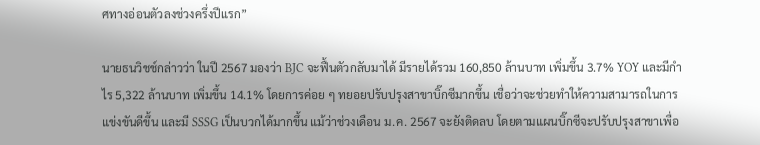ศทางอ่อนตัวลงช่วงครึ่งปีแรก”

นายธนวิชช์กล่าวว่า ในปี 2567 มองว่า BJC จะฟื้นตัวกลับมาได้ มีรายได้รวม 160,850 ล้านบาท เพิ่มขึ้น 3.7% YOY และมีกำไร 5,322 ล้านบาท เพิ่มขึ้น 14.1% โดยการค่อย ๆ ทยอยปรับปรุงสาขาบิ๊กซีมากขึ้น เชื่อว่าจะช่วยทำให้ความสามารถในการแข่งขันดีขึ้น และมี SSSG เป็นบวกได้มากขึ้น แม้ว่าช่วงเดือน ม.ค. 2567 จะยังติดลบ โดยตามแผนบิ๊กซีจะปรับปรุงสาขาเพื่อ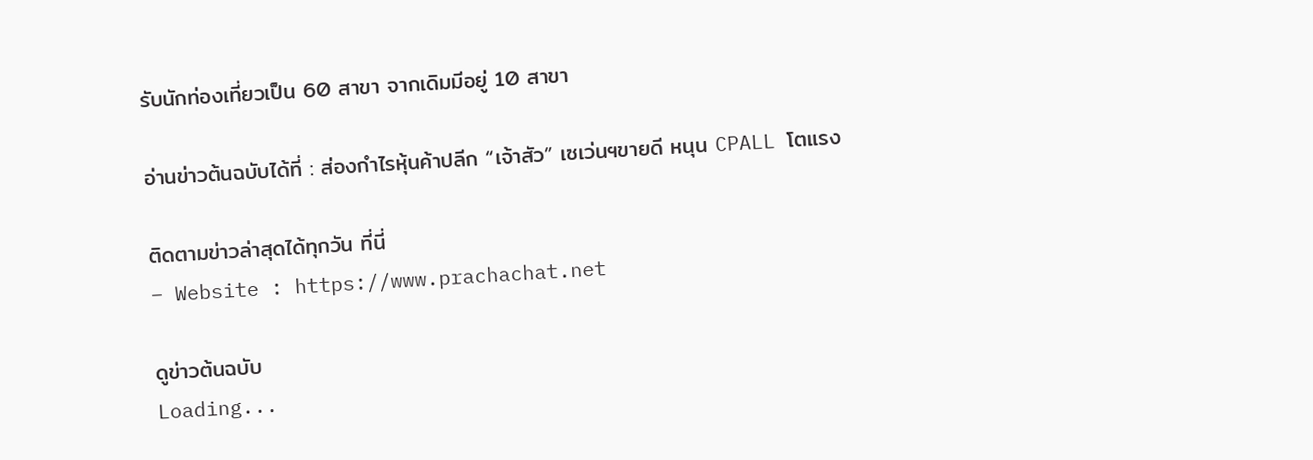รับนักท่องเที่ยวเป็น 60 สาขา จากเดิมมีอยู่ 10 สาขา

อ่านข่าวต้นฉบับได้ที่ : ส่องกำไรหุ้นค้าปลีก “เจ้าสัว” เซเว่นฯขายดี หนุน CPALL โตแรง

ติดตามข่าวล่าสุดได้ทุกวัน ที่นี่
– Website : https://www.prachachat.net

ดูข่าวต้นฉบับ
Loading...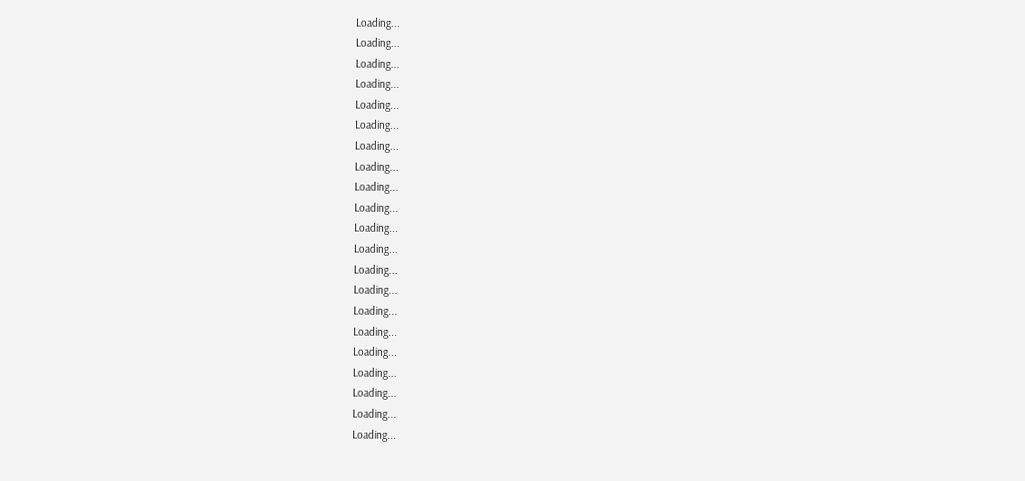Loading...
Loading...
Loading...
Loading...
Loading...
Loading...
Loading...
Loading...
Loading...
Loading...
Loading...
Loading...
Loading...
Loading...
Loading...
Loading...
Loading...
Loading...
Loading...
Loading...
Loading...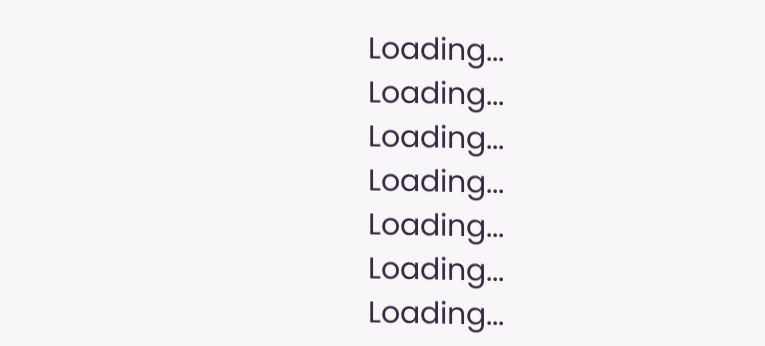Loading...
Loading...
Loading...
Loading...
Loading...
Loading...
Loading...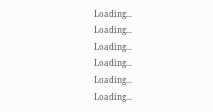Loading...
Loading...
Loading...
Loading...
Loading...
Loading...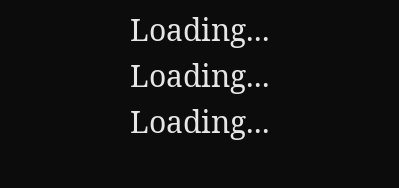Loading...
Loading...
Loading...